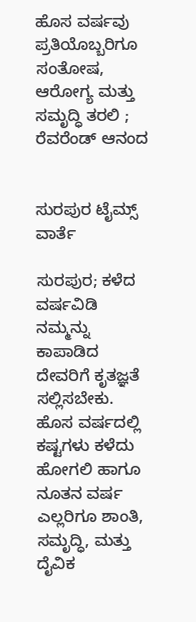ಹೊಸ ವರ್ಷವು ಪ್ರತಿಯೊಬ್ಬರಿಗೂ ಸಂತೋಷ, ಆರೋಗ್ಯ ಮತ್ತು ಸಮೃದ್ಧಿ ತರಲಿ ; ರೆವರೆಂಡ್ ಆನಂದ


ಸುರಪುರ ಟೈಮ್ಸ್ ವಾರ್ತೆ

ಸುರಪುರ; ಕಳೆದ ವರ್ಷವಿಡಿ ನಮ್ಮನ್ನು ಕಾಪಾಡಿದ ದೇವರಿಗೆ ಕೃತಜ್ಞತೆ ಸಲ್ಲಿಸಬೇಕು. ಹೊಸ ವರ್ಷದಲ್ಲಿ ಕಷ್ಟಗಳು ಕಳೆದು ಹೋಗಲಿ ಹಾಗೂ ನೂತನ ವರ್ಷ ಎಲ್ಲರಿಗೂ ಶಾಂತಿ, ಸಮೃದ್ಧಿ, ಮತ್ತು ದೈವಿಕ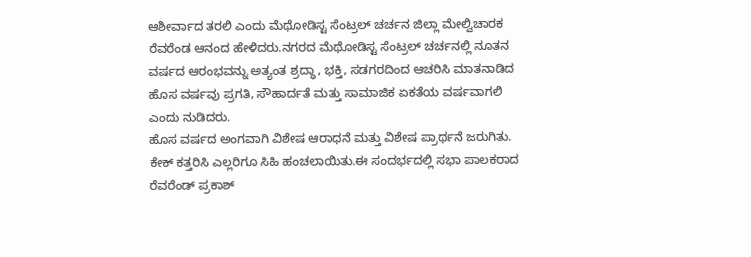ಆಶೀರ್ವಾದ ತರಲಿ ಎಂದು ಮೆಥೋಡಿಸ್ಟ ಸೆಂಟ್ರಲ್ ಚರ್ಚನ ಜಿಲ್ಲಾ ಮೇಲ್ವಿಚಾರಕ ರೆವರೆಂಡ ಆನಂದ ಹೇಳಿದರು.ನಗರದ ಮೆಥೋಡಿಸ್ಟ ಸೆಂಟ್ರಲ್ ಚರ್ಚನಲ್ಲಿ ನೂತನ ವರ್ಷದ ಆರಂಭವನ್ನು ಅತ್ಯಂತ ಶ್ರದ್ಧಾ, ಭಕ್ತಿ, ಸಡಗರದಿಂದ ಆಚರಿಸಿ ಮಾತನಾಡಿದ ಹೊಸ ವರ್ಷವು ಪ್ರಗತಿ, ಸೌಹಾರ್ದತೆ ಮತ್ತು ಸಾಮಾಜಿಕ ಏಕತೆಯ ವರ್ಷವಾಗಲಿ ಎಂದು ನುಡಿದರು.
ಹೊಸ ವರ್ಷದ ಅಂಗವಾಗಿ ವಿಶೇಷ ಆರಾಧನೆ ಮತ್ತು ವಿಶೇಷ ಪ್ರಾರ್ಥನೆ ಜರುಗಿತು. ಕೇಕ್ ಕತ್ತರಿಸಿ ಎಲ್ಲರಿಗೂ ಸಿಹಿ ಹಂಚಲಾಯಿತು.ಈ ಸಂದರ್ಭದಲ್ಲಿ ಸಭಾ ಪಾಲಕರಾದ ರೆವರೆಂಡ್ ಪ್ರಕಾಶ್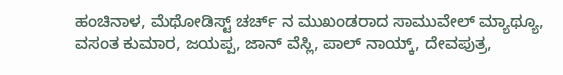ಹಂಚಿನಾಳ, ಮೆಥೋಡಿಸ್ಟ್ ಚರ್ಚ್ ನ ಮುಖಂಡರಾದ ಸಾಮುವೇಲ್ ಮ್ಯಾಥ್ಯೂ, ವಸಂತ ಕುಮಾರ, ಜಯಪ್ಪ, ಜಾನ್ ವೆಸ್ಲಿ, ಪಾಲ್ ನಾಯ್ಕ್, ದೇವಪುತ್ರ,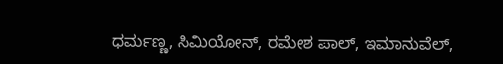ಧರ್ಮಣ್ಣ, ಸಿಮಿಯೋನ್, ರಮೇಶ ಪಾಲ್, ಇಮಾನುವೆಲ್,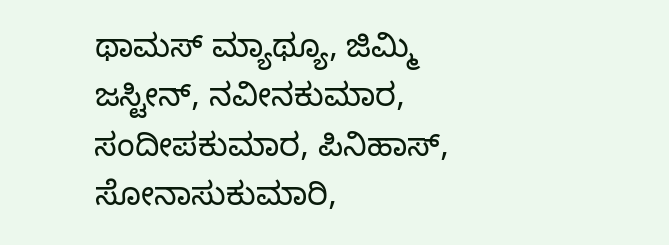ಥಾಮಸ್ ಮ್ಯಾಥ್ಯೂ, ಜಿಮ್ಮಿ ಜಸ್ಟೀನ್, ನವೀನಕುಮಾರ, ಸಂದೀಪಕುಮಾರ, ಪಿನಿಹಾಸ್, ಸೋನಾಸುಕುಮಾರಿ,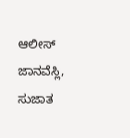ಆಲೀಸ್ ಜಾನವೆಸ್ಲಿ, ಸುಜಾತ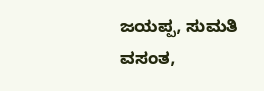ಜಯಪ್ಪ, ಸುಮತಿ ವಸಂತ,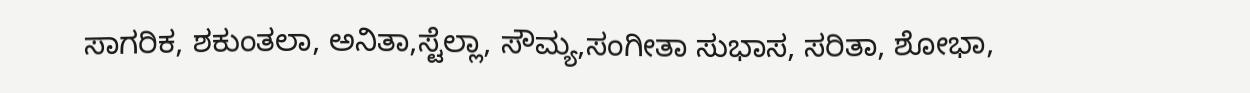ಸಾಗರಿಕ, ಶಕುಂತಲಾ, ಅನಿತಾ,ಸ್ಟೆಲ್ಲಾ, ಸೌಮ್ಯ,ಸಂಗೀತಾ ಸುಭಾಸ, ಸರಿತಾ, ಶೋಭಾ,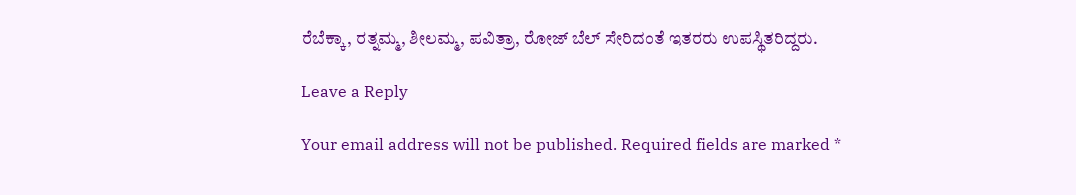ರೆಬೆಕ್ಕಾ, ರತ್ನಮ್ಮ, ಶೀಲಮ್ಮ, ಪವಿತ್ರಾ, ರೋಜ್ ಬೆಲ್ ಸೇರಿದಂತೆ ಇತರರು ಉಪಸ್ಥಿತರಿದ್ದರು.

Leave a Reply

Your email address will not be published. Required fields are marked *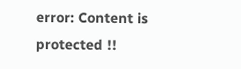error: Content is protected !!